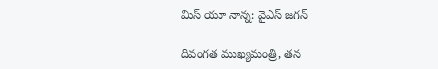మిస్ యూ నాన్న: వైఎస్ జ‌గ‌న్‌

దివంగ‌త ముఖ్య‌మంత్రి, త‌న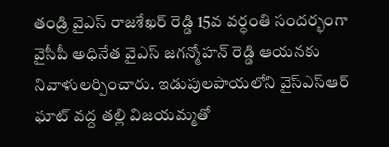తండ్రి వైఎస్ రాజ‌శేఖ‌ర్ రెడ్డి 15వ వ‌ర్ధంతి సంద‌ర్భంగా వైసీపీ అధినేత వైఎస్ జ‌గ‌న్మోహ‌న్ రెడ్డి ఆయ‌న‌కు నివాళుల‌ర్పించారు. ఇడుపుల‌పాయలోని వైస్ఎస్ఆర్ ఘాట్ వద్ద త‌ల్లి విజ‌య‌మ్మ‌తో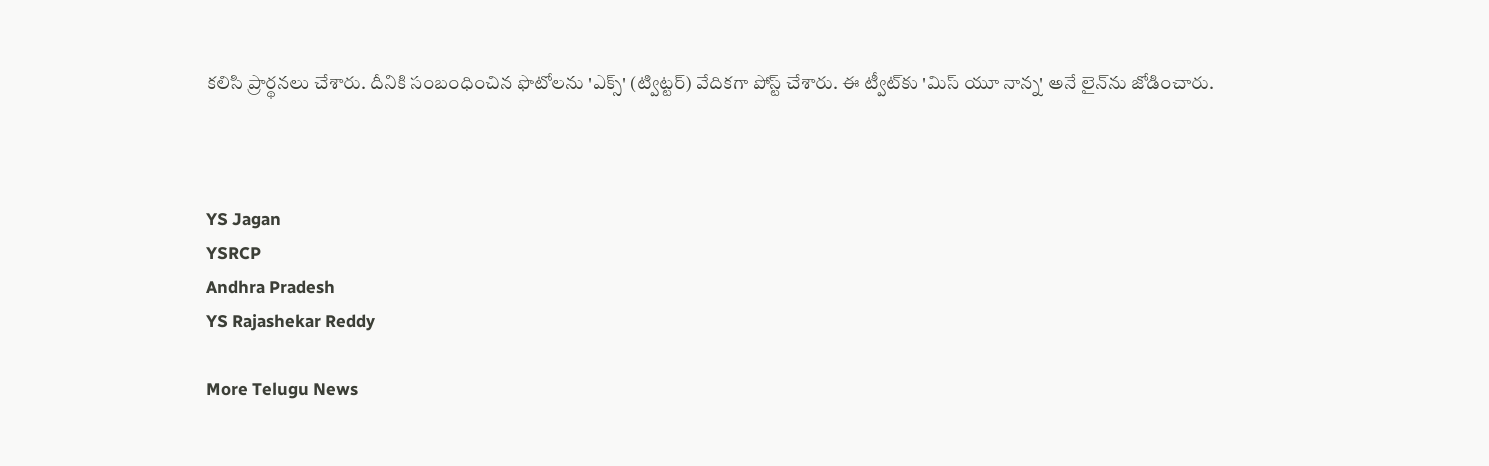క‌లిసి ప్రార్థ‌న‌లు చేశారు. దీనికి సంబంధించిన ఫొటోల‌ను 'ఎక్స్' (ట్విట్ట‌ర్‌) వేదిక‌గా పోస్ట్ చేశారు. ఈ ట్వీట్‌కు 'మిస్ యూ నాన్న' అనే లైన్‌ను జోడించారు.



YS Jagan
YSRCP
Andhra Pradesh
YS Rajashekar Reddy

More Telugu News